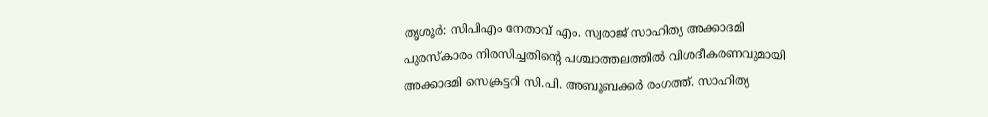തൃശൂർ: സിപിഎം നേതാവ് എം. സ്വരാജ് സാഹിത്യ അക്കാദമി പുരസ്കാരം നിരസിച്ചതിന്റെ പശ്ചാത്തലത്തിൽ വിശദീകരണവുമായി അക്കാദമി സെക്രട്ടറി സി.പി. അബൂബക്കർ രംഗത്ത്. സാഹിത്യ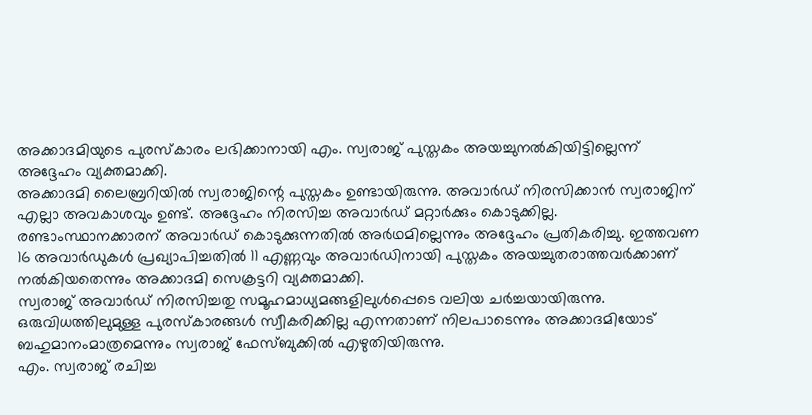അക്കാദമിയുടെ പുരസ്കാരം ലഭിക്കാനായി എം. സ്വരാജ് പുസ്തകം അയച്ചുനൽകിയിട്ടില്ലെന്ന് അദ്ദേഹം വ്യക്തമാക്കി.
അക്കാദമി ലൈബ്രറിയിൽ സ്വരാജിന്റെ പുസ്തകം ഉണ്ടായിരുന്നു. അവാർഡ് നിരസിക്കാൻ സ്വരാജിന് എല്ലാ അവകാശവും ഉണ്ട്. അദ്ദേഹം നിരസിച്ച അവാർഡ് മറ്റാർക്കും കൊടുക്കില്ല. രണ്ടാംസ്ഥാനക്കാരന് അവാർഡ് കൊടുക്കുന്നതിൽ അർഥമില്ലെന്നും അദ്ദേഹം പ്രതികരിച്ചു. ഇത്തവണ 16 അവാർഡുകൾ പ്രഖ്യാപിച്ചതിൽ 11 എണ്ണവും അവാർഡിനായി പുസ്തകം അയച്ചുതരാത്തവർക്കാണ് നൽകിയതെന്നും അക്കാദമി സെക്രട്ടറി വ്യക്തമാക്കി.
സ്വരാജ് അവാർഡ് നിരസിച്ചതു സമൂഹമാധ്യമങ്ങളിലുൾപ്പെടെ വലിയ ചർച്ചയായിരുന്നു. ഒരുവിധത്തിലുമുള്ള പുരസ്കാരങ്ങൾ സ്വീകരിക്കില്ല എന്നതാണ് നിലപാടെന്നും അക്കാദമിയോട് ബഹുമാനംമാത്രമെന്നും സ്വരാജ് ഫേസ്ബുക്കിൽ എഴുതിയിരുന്നു.
എം. സ്വരാജ് രചിച്ച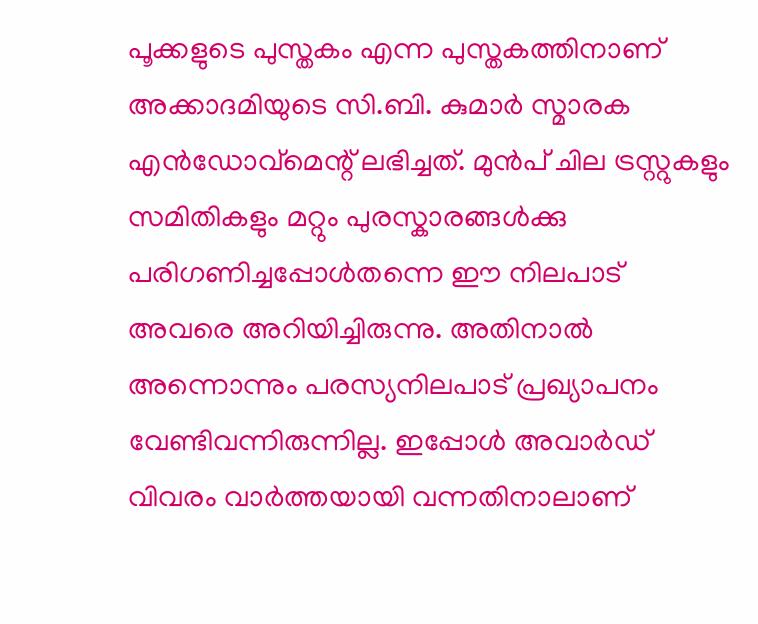പൂക്കളുടെ പുസ്തകം എന്ന പുസ്തകത്തിനാണ് അക്കാദമിയുടെ സി.ബി. കുമാർ സ്മാരക എൻഡോവ്മെന്റ് ലഭിച്ചത്. മുൻപ് ചില ട്രസ്റ്റുകളും സമിതികളും മറ്റും പുരസ്കാരങ്ങൾക്കു പരിഗണിച്ചപ്പോൾതന്നെ ഈ നിലപാട് അവരെ അറിയിച്ചിരുന്നു. അതിനാൽ അന്നൊന്നും പരസ്യനിലപാട് പ്രഖ്യാപനം വേണ്ടിവന്നിരുന്നില്ല. ഇപ്പോൾ അവാർഡ് വിവരം വാർത്തയായി വന്നതിനാലാണ്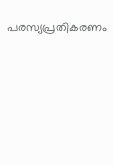പരസ്യപ്രതികരണം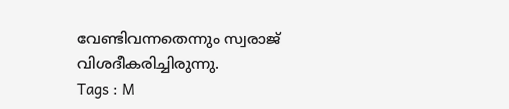വേണ്ടിവന്നതെന്നും സ്വരാജ് വിശദീകരിച്ചിരുന്നു.
Tags : M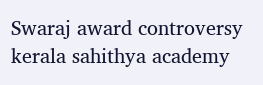Swaraj award controversy kerala sahithya academy